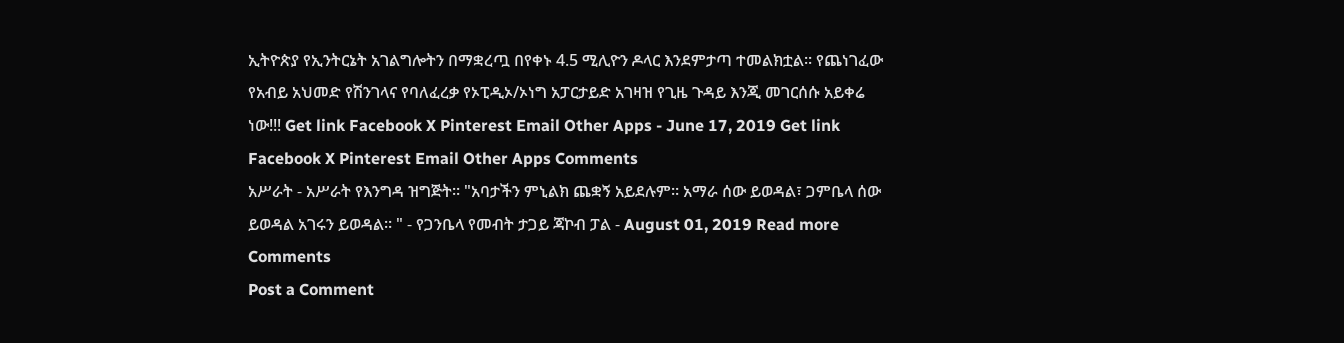ኢትዮጵያ የኢንትርኔት አገልግሎትን በማቋረጧ በየቀኑ 4.5 ሚሊዮን ዶላር እንደምታጣ ተመልክቷል፡፡ የጨነገፈው የአብይ አህመድ የሽንገላና የባለፈረቃ የኦፒዲኦ/ኦነግ አፓርታይድ አገዛዝ የጊዜ ጉዳይ እንጂ መገርሰሱ አይቀሬ ነው!!! Get link Facebook X Pinterest Email Other Apps - June 17, 2019 Get link Facebook X Pinterest Email Other Apps Comments
አሥራት - አሥራት የእንግዳ ዝግጅት። "አባታችን ምኒልክ ጨቋኝ አይደሉም። አማራ ሰው ይወዳል፣ ጋምቤላ ሰው ይወዳል አገሩን ይወዳል። " - የጋንቤላ የመብት ታጋይ ጃኮብ ፓል - August 01, 2019 Read more
Comments
Post a Comment